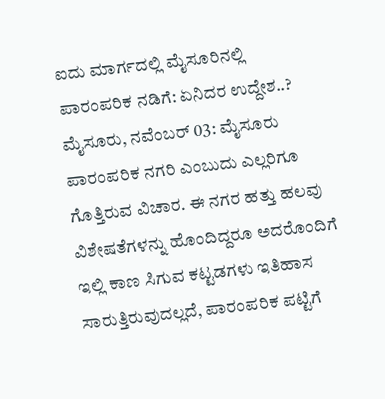ಐದು ಮಾರ್ಗದಲ್ಲಿ ಮೈಸೂರಿನಲ್ಲಿ ಪಾರಂಪರಿಕ ನಡಿಗೆ: ಏನಿದರ ಉದ್ದೇಶ..?
ಮೈಸೂರು, ನವೆಂಬರ್ 03: ಮೈಸೂರು ಪಾರಂಪರಿಕ ನಗರಿ ಎಂಬುದು ಎಲ್ಲರಿಗೂ ಗೊತ್ತಿರುವ ವಿಚಾರ. ಈ ನಗರ ಹತ್ತು ಹಲವು ವಿಶೇಷತೆಗಳನ್ನು ಹೊಂದಿದ್ದರೂ ಅದರೊಂದಿಗೆ ಇಲ್ಲಿ ಕಾಣ ಸಿಗುವ ಕಟ್ಟಡಗಳು ಇತಿಹಾಸ ಸಾರುತ್ತಿರುವುದಲ್ಲದೆ, ಪಾರಂಪರಿಕ ಪಟ್ಟಿಗೆ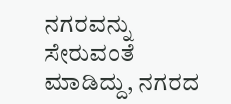ನಗರವನ್ನು ಸೇರುವಂತೆ ಮಾಡಿದ್ದು, ನಗರದ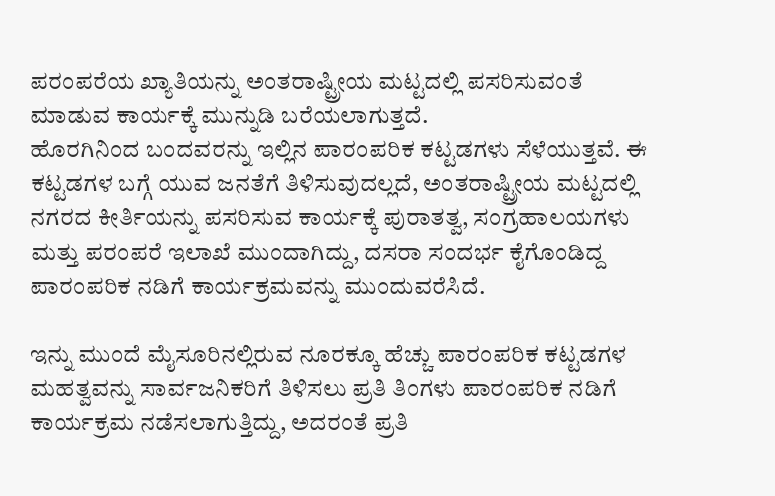ಪರಂಪರೆಯ ಖ್ಯಾತಿಯನ್ನು ಅಂತರಾಷ್ಟ್ರೀಯ ಮಟ್ಟದಲ್ಲಿ ಪಸರಿಸುವಂತೆ ಮಾಡುವ ಕಾರ್ಯಕ್ಕೆ ಮುನ್ನುಡಿ ಬರೆಯಲಾಗುತ್ತದೆ.
ಹೊರಗಿನಿಂದ ಬಂದವರನ್ನು ಇಲ್ಲಿನ ಪಾರಂಪರಿಕ ಕಟ್ಟಡಗಳು ಸೆಳೆಯುತ್ತವೆ. ಈ ಕಟ್ಟಡಗಳ ಬಗ್ಗೆ ಯುವ ಜನತೆಗೆ ತಿಳಿಸುವುದಲ್ಲದೆ, ಅಂತರಾಷ್ಟ್ರೀಯ ಮಟ್ಟದಲ್ಲಿ ನಗರದ ಕೀರ್ತಿಯನ್ನು ಪಸರಿಸುವ ಕಾರ್ಯಕ್ಕೆ ಪುರಾತತ್ವ, ಸಂಗ್ರಹಾಲಯಗಳು ಮತ್ತು ಪರಂಪರೆ ಇಲಾಖೆ ಮುಂದಾಗಿದ್ದು, ದಸರಾ ಸಂದರ್ಭ ಕೈಗೊಂಡಿದ್ದ ಪಾರಂಪರಿಕ ನಡಿಗೆ ಕಾರ್ಯಕ್ರಮವನ್ನು ಮುಂದುವರೆಸಿದೆ.

ಇನ್ನು ಮುಂದೆ ಮೈಸೂರಿನಲ್ಲಿರುವ ನೂರಕ್ಕೂ ಹೆಚ್ಚು ಪಾರಂಪರಿಕ ಕಟ್ಟಡಗಳ ಮಹತ್ವವನ್ನು ಸಾರ್ವಜನಿಕರಿಗೆ ತಿಳಿಸಲು ಪ್ರತಿ ತಿಂಗಳು ಪಾರಂಪರಿಕ ನಡಿಗೆ ಕಾರ್ಯಕ್ರಮ ನಡೆಸಲಾಗುತ್ತಿದ್ದು, ಅದರಂತೆ ಪ್ರತಿ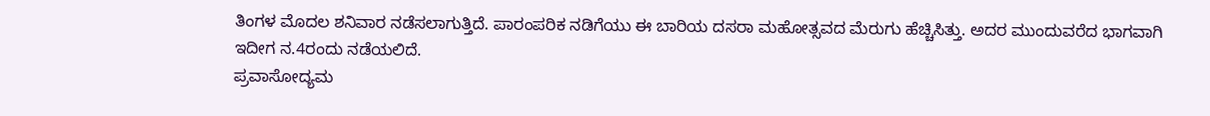ತಿಂಗಳ ಮೊದಲ ಶನಿವಾರ ನಡೆಸಲಾಗುತ್ತಿದೆ. ಪಾರಂಪರಿಕ ನಡಿಗೆಯು ಈ ಬಾರಿಯ ದಸರಾ ಮಹೋತ್ಸವದ ಮೆರುಗು ಹೆಚ್ಚಿಸಿತ್ತು. ಅದರ ಮುಂದುವರೆದ ಭಾಗವಾಗಿ ಇದೀಗ ನ.4ರಂದು ನಡೆಯಲಿದೆ.
ಪ್ರವಾಸೋದ್ಯಮ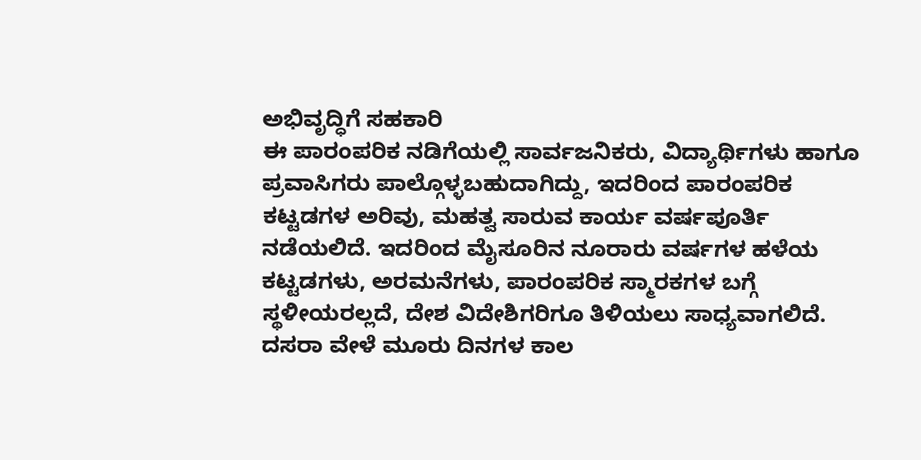ಅಭಿವೃದ್ಧಿಗೆ ಸಹಕಾರಿ
ಈ ಪಾರಂಪರಿಕ ನಡಿಗೆಯಲ್ಲಿ ಸಾರ್ವಜನಿಕರು, ವಿದ್ಯಾರ್ಥಿಗಳು ಹಾಗೂ ಪ್ರವಾಸಿಗರು ಪಾಲ್ಗೊಳ್ಳಬಹುದಾಗಿದ್ದು, ಇದರಿಂದ ಪಾರಂಪರಿಕ ಕಟ್ಟಡಗಳ ಅರಿವು, ಮಹತ್ವ ಸಾರುವ ಕಾರ್ಯ ವರ್ಷಪೂರ್ತಿ ನಡೆಯಲಿದೆ. ಇದರಿಂದ ಮೈಸೂರಿನ ನೂರಾರು ವರ್ಷಗಳ ಹಳೆಯ ಕಟ್ಟಡಗಳು, ಅರಮನೆಗಳು, ಪಾರಂಪರಿಕ ಸ್ಮಾರಕಗಳ ಬಗ್ಗೆ ಸ್ಥಳೀಯರಲ್ಲದೆ, ದೇಶ ವಿದೇಶಿಗರಿಗೂ ತಿಳಿಯಲು ಸಾಧ್ಯವಾಗಲಿದೆ.
ದಸರಾ ವೇಳೆ ಮೂರು ದಿನಗಳ ಕಾಲ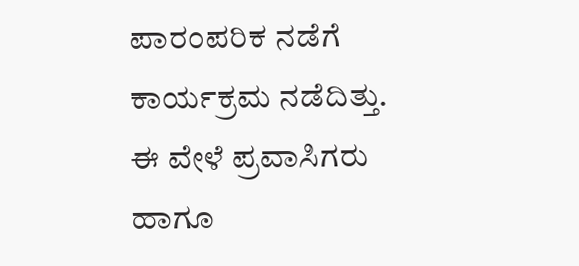ಪಾರಂಪರಿಕ ನಡೆಗೆ ಕಾರ್ಯಕ್ರಮ ನಡೆದಿತ್ತು. ಈ ವೇಳೆ ಪ್ರವಾಸಿಗರು ಹಾಗೂ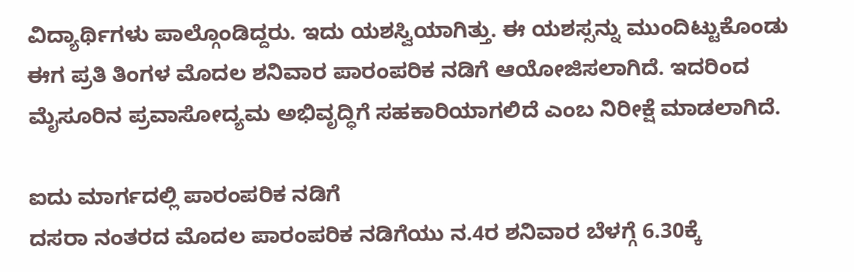ವಿದ್ಯಾರ್ಥಿಗಳು ಪಾಲ್ಗೊಂಡಿದ್ದರು. ಇದು ಯಶಸ್ವಿಯಾಗಿತ್ತು. ಈ ಯಶಸ್ಸನ್ನು ಮುಂದಿಟ್ಟುಕೊಂಡು ಈಗ ಪ್ರತಿ ತಿಂಗಳ ಮೊದಲ ಶನಿವಾರ ಪಾರಂಪರಿಕ ನಡಿಗೆ ಆಯೋಜಿಸಲಾಗಿದೆ. ಇದರಿಂದ ಮೈಸೂರಿನ ಪ್ರವಾಸೋದ್ಯಮ ಅಭಿವೃದ್ಧಿಗೆ ಸಹಕಾರಿಯಾಗಲಿದೆ ಎಂಬ ನಿರೀಕ್ಷೆ ಮಾಡಲಾಗಿದೆ.

ಐದು ಮಾರ್ಗದಲ್ಲಿ ಪಾರಂಪರಿಕ ನಡಿಗೆ
ದಸರಾ ನಂತರದ ಮೊದಲ ಪಾರಂಪರಿಕ ನಡಿಗೆಯು ನ.4ರ ಶನಿವಾರ ಬೆಳಗ್ಗೆ 6.30ಕ್ಕೆ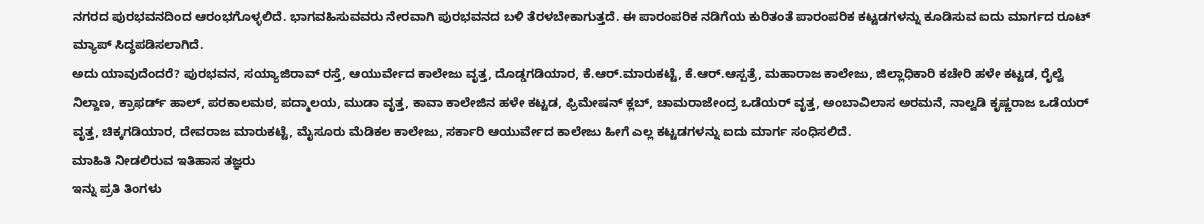ನಗರದ ಪುರಭವನದಿಂದ ಆರಂಭಗೊಳ್ಳಲಿದೆ. ಭಾಗವಹಿಸುವವರು ನೇರವಾಗಿ ಪುರಭವನದ ಬಳಿ ತೆರಳಬೇಕಾಗುತ್ತದೆ. ಈ ಪಾರಂಪರಿಕ ನಡಿಗೆಯ ಕುರಿತಂತೆ ಪಾರಂಪರಿಕ ಕಟ್ಟಡಗಳನ್ನು ಕೂಡಿಸುವ ಐದು ಮಾರ್ಗದ ರೂಟ್ ಮ್ಯಾಪ್ ಸಿದ್ಧಪಡಿಸಲಾಗಿದೆ.
ಅದು ಯಾವುದೆಂದರೆ? ಪುರಭವನ, ಸಯ್ಯಾಜಿರಾವ್ ರಸ್ತೆ, ಆಯುರ್ವೇದ ಕಾಲೇಜು ವೃತ್ತ, ದೊಡ್ಡಗಡಿಯಾರ, ಕೆ.ಆರ್.ಮಾರುಕಟ್ಟೆ, ಕೆ.ಆರ್.ಆಸ್ಪತ್ರೆ, ಮಹಾರಾಜ ಕಾಲೇಜು, ಜಿಲ್ಲಾಧಿಕಾರಿ ಕಚೇರಿ ಹಳೇ ಕಟ್ಟಡ, ರೈಲ್ವೆ ನಿಲ್ದಾಣ, ಕ್ರಾಫರ್ಡ್ ಹಾಲ್, ಪರಕಾಲಮಠ, ಪದ್ಮಾಲಯ, ಮುಡಾ ವೃತ್ತ, ಕಾವಾ ಕಾಲೇಜಿನ ಹಳೇ ಕಟ್ಟಡ, ಫ್ರಿಮೇಷನ್ ಕ್ಲಬ್, ಚಾಮರಾಜೇಂದ್ರ ಒಡೆಯರ್ ವೃತ್ತ, ಅಂಬಾವಿಲಾಸ ಅರಮನೆ, ನಾಲ್ವಡಿ ಕೃಷ್ಣರಾಜ ಒಡೆಯರ್ ವೃತ್ತ, ಚಿಕ್ಕಗಡಿಯಾರ, ದೇವರಾಜ ಮಾರುಕಟ್ಟೆ, ಮೈಸೂರು ಮೆಡಿಕಲ ಕಾಲೇಜು, ಸರ್ಕಾರಿ ಆಯುರ್ವೇದ ಕಾಲೇಜು ಹೀಗೆ ಎಲ್ಲ ಕಟ್ಟಡಗಳನ್ನು ಐದು ಮಾರ್ಗ ಸಂಧಿಸಲಿದೆ.
ಮಾಹಿತಿ ನೀಡಲಿರುವ ಇತಿಹಾಸ ತಜ್ಞರು
ಇನ್ನು ಪ್ರತಿ ತಿಂಗಳು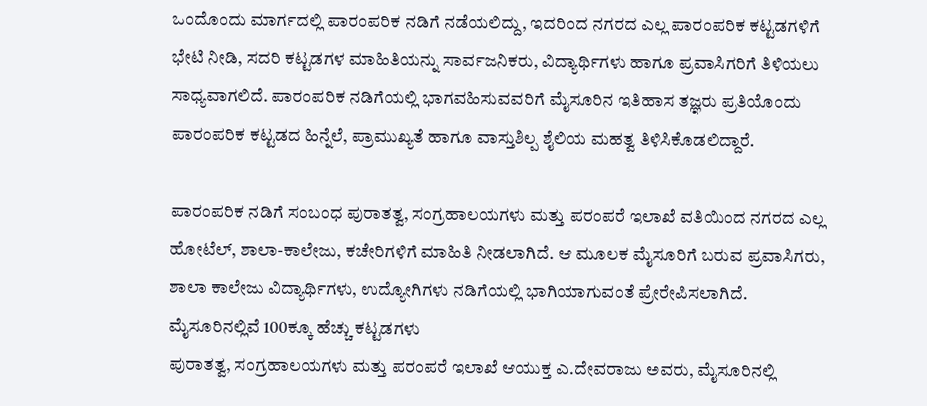ಒಂದೊಂದು ಮಾರ್ಗದಲ್ಲಿ ಪಾರಂಪರಿಕ ನಡಿಗೆ ನಡೆಯಲಿದ್ದು, ಇದರಿಂದ ನಗರದ ಎಲ್ಲ ಪಾರಂಪರಿಕ ಕಟ್ಟಡಗಳಿಗೆ ಭೇಟಿ ನೀಡಿ, ಸದರಿ ಕಟ್ಟಡಗಳ ಮಾಹಿತಿಯನ್ನು ಸಾರ್ವಜನಿಕರು, ವಿದ್ಯಾರ್ಥಿಗಳು ಹಾಗೂ ಪ್ರವಾಸಿಗರಿಗೆ ತಿಳಿಯಲು ಸಾಧ್ಯವಾಗಲಿದೆ. ಪಾರಂಪರಿಕ ನಡಿಗೆಯಲ್ಲಿ ಭಾಗವಹಿಸುವವರಿಗೆ ಮೈಸೂರಿನ ಇತಿಹಾಸ ತಜ್ಞರು ಪ್ರತಿಯೊಂದು ಪಾರಂಪರಿಕ ಕಟ್ಟಡದ ಹಿನ್ನೆಲೆ, ಪ್ರಾಮುಖ್ಯತೆ ಹಾಗೂ ವಾಸ್ತುಶಿಲ್ಪ ಶೈಲಿಯ ಮಹತ್ವ ತಿಳಿಸಿಕೊಡಲಿದ್ದಾರೆ.

ಪಾರಂಪರಿಕ ನಡಿಗೆ ಸಂಬಂಧ ಪುರಾತತ್ವ, ಸಂಗ್ರಹಾಲಯಗಳು ಮತ್ತು ಪರಂಪರೆ ಇಲಾಖೆ ವತಿಯಿಂದ ನಗರದ ಎಲ್ಲ ಹೋಟೆಲ್, ಶಾಲಾ-ಕಾಲೇಜು, ಕಚೇರಿಗಳಿಗೆ ಮಾಹಿತಿ ನೀಡಲಾಗಿದೆ. ಆ ಮೂಲಕ ಮೈಸೂರಿಗೆ ಬರುವ ಪ್ರವಾಸಿಗರು, ಶಾಲಾ ಕಾಲೇಜು ವಿದ್ಯಾರ್ಥಿಗಳು, ಉದ್ಯೋಗಿಗಳು ನಡಿಗೆಯಲ್ಲಿ ಭಾಗಿಯಾಗುವಂತೆ ಪ್ರೇರೇಪಿಸಲಾಗಿದೆ.
ಮೈಸೂರಿನಲ್ಲಿವೆ 100ಕ್ಕೂ ಹೆಚ್ಚು ಕಟ್ಟಡಗಳು
ಪುರಾತತ್ವ, ಸಂಗ್ರಹಾಲಯಗಳು ಮತ್ತು ಪರಂಪರೆ ಇಲಾಖೆ ಆಯುಕ್ತ ಎ.ದೇವರಾಜು ಅವರು, ಮೈಸೂರಿನಲ್ಲಿ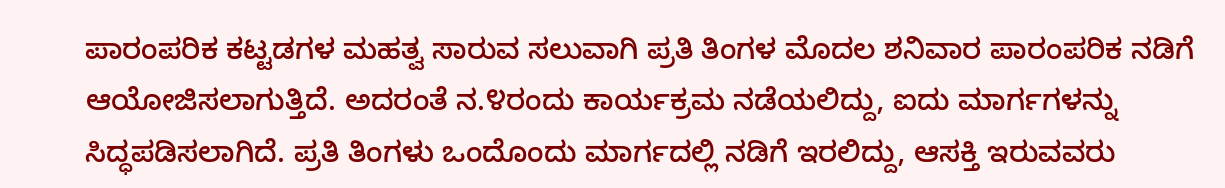ಪಾರಂಪರಿಕ ಕಟ್ಟಡಗಳ ಮಹತ್ವ ಸಾರುವ ಸಲುವಾಗಿ ಪ್ರತಿ ತಿಂಗಳ ಮೊದಲ ಶನಿವಾರ ಪಾರಂಪರಿಕ ನಡಿಗೆ ಆಯೋಜಿಸಲಾಗುತ್ತಿದೆ. ಅದರಂತೆ ನ.೪ರಂದು ಕಾರ್ಯಕ್ರಮ ನಡೆಯಲಿದ್ದು, ಐದು ಮಾರ್ಗಗಳನ್ನು ಸಿದ್ಧಪಡಿಸಲಾಗಿದೆ. ಪ್ರತಿ ತಿಂಗಳು ಒಂದೊಂದು ಮಾರ್ಗದಲ್ಲಿ ನಡಿಗೆ ಇರಲಿದ್ದು, ಆಸಕ್ತಿ ಇರುವವರು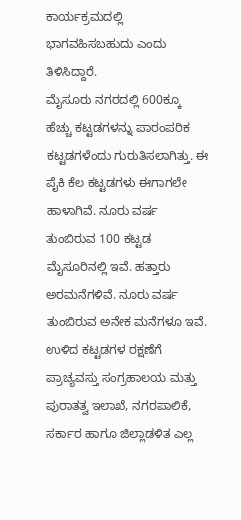ಕಾರ್ಯಕ್ರಮದಲ್ಲಿ ಭಾಗವಹಿಸಬಹುದು ಎಂದು ತಿಳಿಸಿದ್ದಾರೆ.
ಮೈಸೂರು ನಗರದಲ್ಲಿ 600ಕ್ಕೂ ಹೆಚ್ಚು ಕಟ್ಟಡಗಳನ್ನು ಪಾರಂಪರಿಕ ಕಟ್ಟಡಗಳೆಂದು ಗುರುತಿಸಲಾಗಿತ್ತು. ಈ ಪೈಕಿ ಕೆಲ ಕಟ್ಟಡಗಳು ಈಗಾಗಲೇ ಹಾಳಾಗಿವೆ. ನೂರು ವರ್ಷ ತುಂಬಿರುವ 100 ಕಟ್ಟಡ ಮೈಸೂರಿನಲ್ಲಿ ಇವೆ. ಹತ್ತಾರು ಅರಮನೆಗಳಿವೆ. ನೂರು ವರ್ಷ ತುಂಬಿರುವ ಅನೇಕ ಮನೆಗಳೂ ಇವೆ. ಉಳಿದ ಕಟ್ಟಡಗಳ ರಕ್ಷಣೆಗೆ ಪ್ರಾಚ್ಯವಸ್ತು ಸಂಗ್ರಹಾಲಯ ಮತ್ತು ಪುರಾತತ್ವ ಇಲಾಖೆ, ನಗರಪಾಲಿಕೆ, ಸರ್ಕಾರ ಹಾಗೂ ಜಿಲ್ಲಾಡಳಿತ ಎಲ್ಲ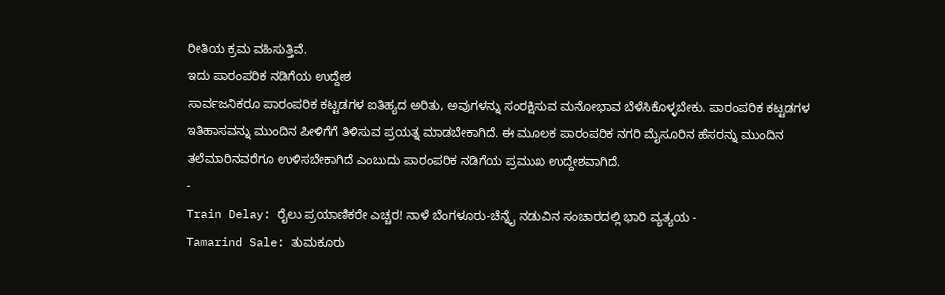ರೀತಿಯ ಕ್ರಮ ವಹಿಸುತ್ತಿವೆ.
ಇದು ಪಾರಂಪರಿಕ ನಡಿಗೆಯ ಉದ್ದೇಶ
ಸಾರ್ವಜನಿಕರೂ ಪಾರಂಪರಿಕ ಕಟ್ಟಡಗಳ ಐತಿಹ್ಯದ ಅರಿತು, ಅವುಗಳನ್ನು ಸಂರಕ್ಷಿಸುವ ಮನೋಭಾವ ಬೆಳೆಸಿಕೊಳ್ಳಬೇಕು. ಪಾರಂಪರಿಕ ಕಟ್ಟಡಗಳ ಇತಿಹಾಸವನ್ನು ಮುಂದಿನ ಪೀಳಿಗೆಗೆ ತಿಳಿಸುವ ಪ್ರಯತ್ನ ಮಾಡಬೇಕಾಗಿದೆ. ಈ ಮೂಲಕ ಪಾರಂಪರಿಕ ನಗರಿ ಮೈಸೂರಿನ ಹೆಸರನ್ನು ಮುಂದಿನ ತಲೆಮಾರಿನವರೆಗೂ ಉಳಿಸಬೇಕಾಗಿದೆ ಎಂಬುದು ಪಾರಂಪರಿಕ ನಡಿಗೆಯ ಪ್ರಮುಖ ಉದ್ದೇಶವಾಗಿದೆ.
-
Train Delay: ರೈಲು ಪ್ರಯಾಣಿಕರೇ ಎಚ್ಚರ! ನಾಳೆ ಬೆಂಗಳೂರು-ಚೆನ್ನೈ ನಡುವಿನ ಸಂಚಾರದಲ್ಲಿ ಭಾರಿ ವ್ಯತ್ಯಯ -
Tamarind Sale: ತುಮಕೂರು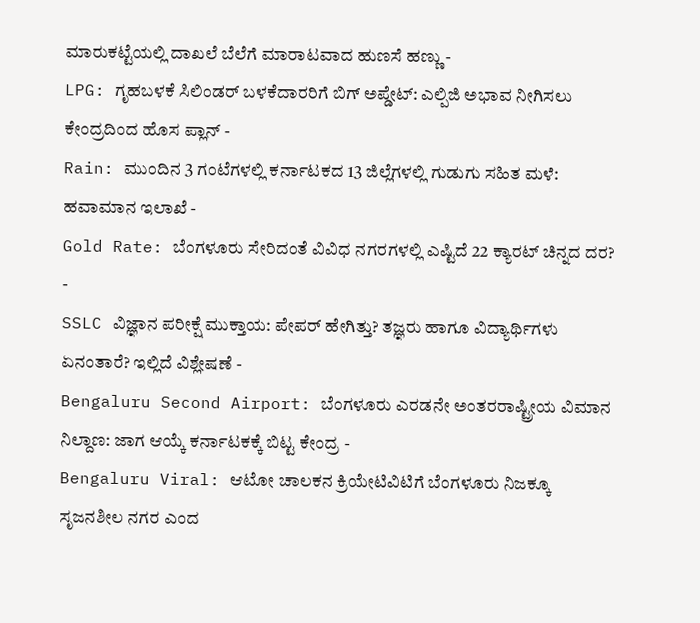ಮಾರುಕಟ್ಟೆಯಲ್ಲಿ ದಾಖಲೆ ಬೆಲೆಗೆ ಮಾರಾಟವಾದ ಹುಣಸೆ ಹಣ್ಣು -
LPG: ಗೃಹಬಳಕೆ ಸಿಲಿಂಡರ್ ಬಳಕೆದಾರರಿಗೆ ಬಿಗ್ ಅಪ್ಡೇಟ್: ಎಲ್ಪಿಜಿ ಅಭಾವ ನೀಗಿಸಲು ಕೇಂದ್ರದಿಂದ ಹೊಸ ಪ್ಲಾನ್ -
Rain: ಮುಂದಿನ 3 ಗಂಟೆಗಳಲ್ಲಿ ಕರ್ನಾಟಕದ 13 ಜಿಲ್ಲೆಗಳಲ್ಲಿ ಗುಡುಗು ಸಹಿತ ಮಳೆ: ಹವಾಮಾನ ಇಲಾಖೆ -
Gold Rate: ಬೆಂಗಳೂರು ಸೇರಿದಂತೆ ವಿವಿಧ ನಗರಗಳಲ್ಲಿ ಎಷ್ಟಿದೆ 22 ಕ್ಯಾರಟ್ ಚಿನ್ನದ ದರ? -
SSLC ವಿಜ್ಞಾನ ಪರೀಕ್ಷೆ ಮುಕ್ತಾಯ: ಪೇಪರ್ ಹೇಗಿತ್ತು? ತಜ್ಞರು ಹಾಗೂ ವಿದ್ಯಾರ್ಥಿಗಳು ಏನಂತಾರೆ? ಇಲ್ಲಿದೆ ವಿಶ್ಲೇಷಣೆ -
Bengaluru Second Airport: ಬೆಂಗಳೂರು ಎರಡನೇ ಅಂತರರಾಷ್ಟ್ರೀಯ ವಿಮಾನ ನಿಲ್ದಾಣ: ಜಾಗ ಆಯ್ಕೆ ಕರ್ನಾಟಕಕ್ಕೆ ಬಿಟ್ಟ ಕೇಂದ್ರ -
Bengaluru Viral: ಆಟೋ ಚಾಲಕನ ಕ್ರಿಯೇಟಿವಿಟಿಗೆ ಬೆಂಗಳೂರು ನಿಜಕ್ಕೂ ಸೃಜನಶೀಲ ನಗರ ಎಂದ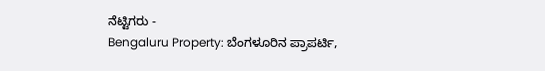ನೆಟ್ಟಿಗರು -
Bengaluru Property: ಬೆಂಗಳೂರಿನ ಪ್ರಾಪರ್ಟಿ,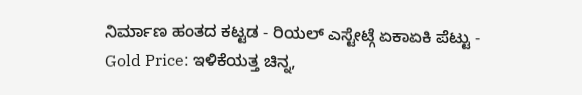ನಿರ್ಮಾಣ ಹಂತದ ಕಟ್ಟಡ - ರಿಯಲ್ ಎಸ್ಟೇಟ್ಗೆ ಏಕಾಏಕಿ ಪೆಟ್ಟು -
Gold Price: ಇಳಿಕೆಯತ್ತ ಚಿನ್ನ,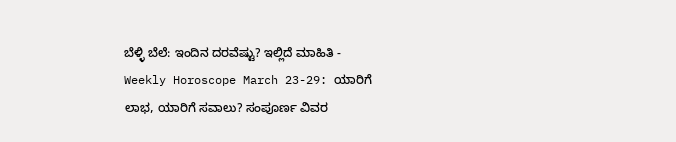ಬೆಳ್ಳಿ ಬೆಲೆ: ಇಂದಿನ ದರವೆಷ್ಟು? ಇಲ್ಲಿದೆ ಮಾಹಿತಿ -
Weekly Horoscope March 23-29: ಯಾರಿಗೆ ಲಾಭ, ಯಾರಿಗೆ ಸವಾಲು? ಸಂಪೂರ್ಣ ವಿವರ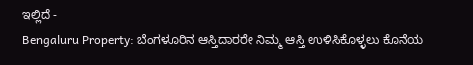ಇಲ್ಲಿದೆ -
Bengaluru Property: ಬೆಂಗಳೂರಿನ ಆಸ್ತಿದಾರರೇ ನಿಮ್ಮ ಆಸ್ತಿ ಉಳಿಸಿಕೊಳ್ಳಲು ಕೊನೆಯ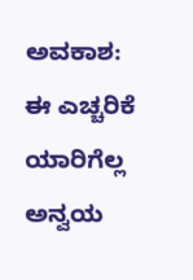ಅವಕಾಶ: ಈ ಎಚ್ಚರಿಕೆ ಯಾರಿಗೆಲ್ಲ ಅನ್ವಯ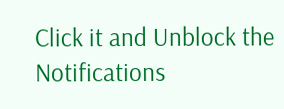Click it and Unblock the Notifications